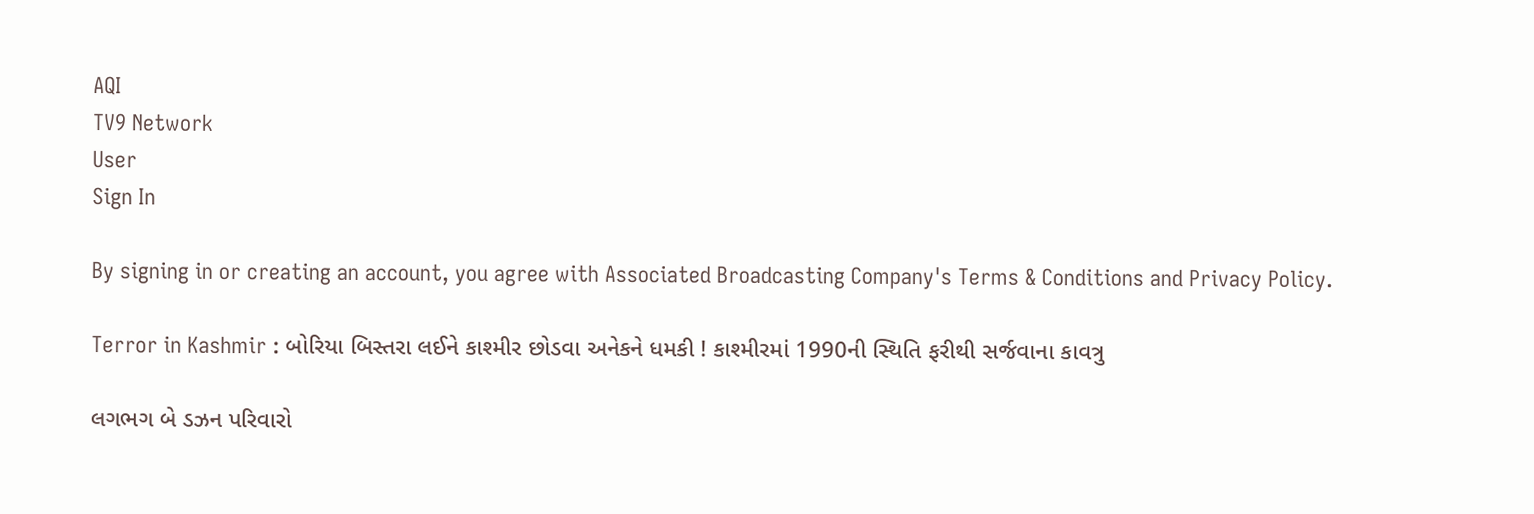AQI
TV9 Network
User
Sign In

By signing in or creating an account, you agree with Associated Broadcasting Company's Terms & Conditions and Privacy Policy.

Terror in Kashmir : બોરિયા બિસ્તરા લઈને કાશ્મીર છોડવા અનેકને ધમકી ! કાશ્મીરમાં 1990ની સ્થિતિ ફરીથી સર્જવાના કાવત્રુ

લગભગ બે ડઝન પરિવારો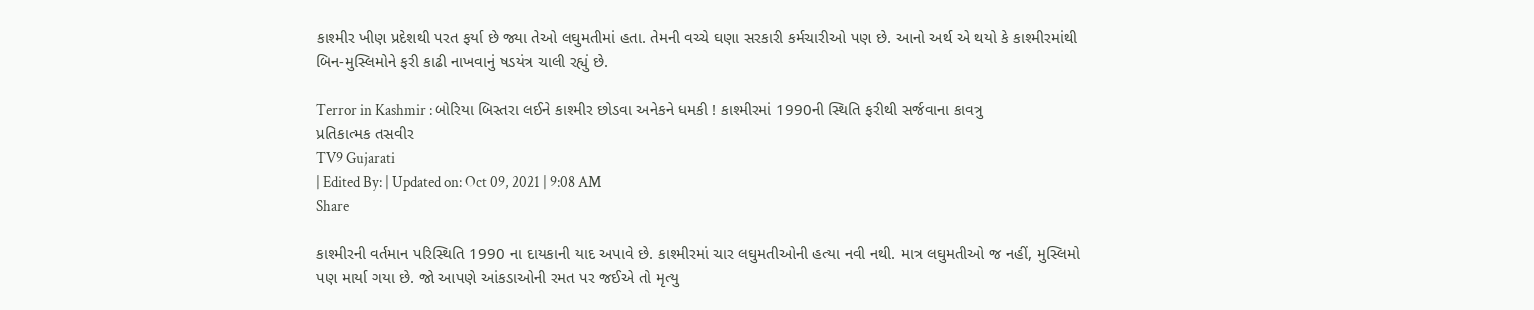કાશ્મીર ખીણ પ્રદેશથી પરત ફર્યા છે જ્યા તેઓ લઘુમતીમાં હતા. તેમની વચ્ચે ઘણા સરકારી કર્મચારીઓ પણ છે. આનો અર્થ એ થયો કે કાશ્મીરમાંથી બિન-મુસ્લિમોને ફરી કાઢી નાખવાનું ષડયંત્ર ચાલી રહ્યું છે.

Terror in Kashmir : બોરિયા બિસ્તરા લઈને કાશ્મીર છોડવા અનેકને ધમકી ! કાશ્મીરમાં 1990ની સ્થિતિ ફરીથી સર્જવાના કાવત્રુ
પ્રતિકાત્મક તસવીર
TV9 Gujarati
| Edited By: | Updated on: Oct 09, 2021 | 9:08 AM
Share

કાશ્મીરની વર્તમાન પરિસ્થિતિ 1990 ના દાયકાની યાદ અપાવે છે. કાશ્મીરમાં ચાર લઘુમતીઓની હત્યા નવી નથી. માત્ર લઘુમતીઓ જ નહીં, મુસ્લિમો પણ માર્યા ગયા છે. જો આપણે આંકડાઓની રમત પર જઈએ તો મૃત્યુ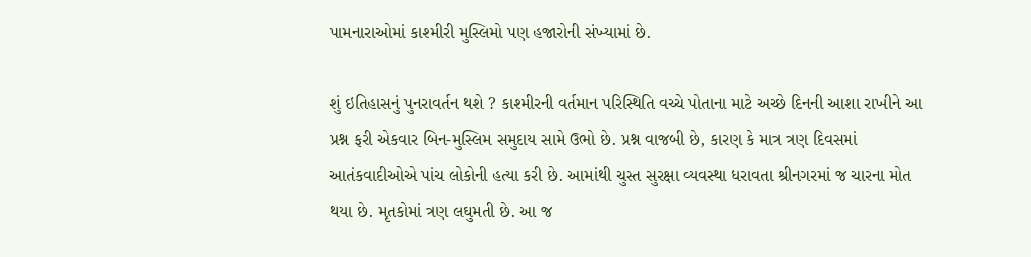પામનારાઓમાં કાશ્મીરી મુસ્લિમો પણ હજારોની સંખ્યામાં છે.

શું ઇતિહાસનું પુનરાવર્તન થશે ? કાશ્મીરની વર્તમાન પરિસ્થિતિ વચ્ચે પોતાના માટે અચ્છે દિનની આશા રાખીને આ પ્રશ્ન ફરી એકવાર બિન-મુસ્લિમ સમુદાય સામે ઉભો છે. પ્રશ્ન વાજબી છે, કારણ કે માત્ર ત્રણ દિવસમાં આતંકવાદીઓએ પાંચ લોકોની હત્યા કરી છે. આમાંથી ચુસ્ત સુરક્ષા વ્યવસ્થા ધરાવતા શ્રીનગરમાં જ ચારના મોત થયા છે. મૃતકોમાં ત્રણ લઘુમતી છે. આ જ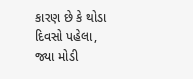કારણ છે કે થોડા દિવસો પહેલા, જ્યા મોડી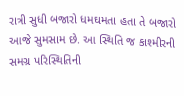રાત્રી સુધી બજારો ધમઘમતા હતા તે બજારો આજે સુમસામ છે. આ સ્થિતિ જ કાશ્મીરની સમગ્ર પરિસ્થિતિની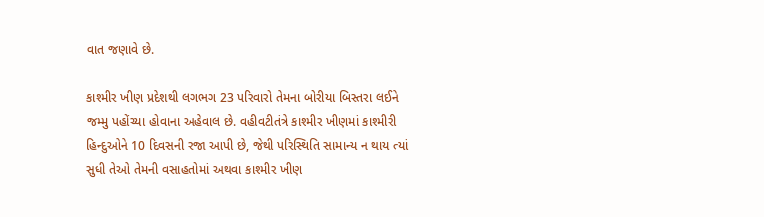વાત જણાવે છે.

કાશ્મીર ખીણ પ્રદેશથી લગભગ 23 પરિવારો તેમના બોરીયા બિસ્તરા લઈને જમ્મુ પહોંચ્યા હોવાના અહેવાલ છે. વહીવટીતંત્રે કાશ્મીર ખીણમાં કાશ્મીરી હિન્દુઓને 10 દિવસની રજા આપી છે, જેથી પરિસ્થિતિ સામાન્ય ન થાય ત્યાં સુધી તેઓ તેમની વસાહતોમાં અથવા કાશ્મીર ખીણ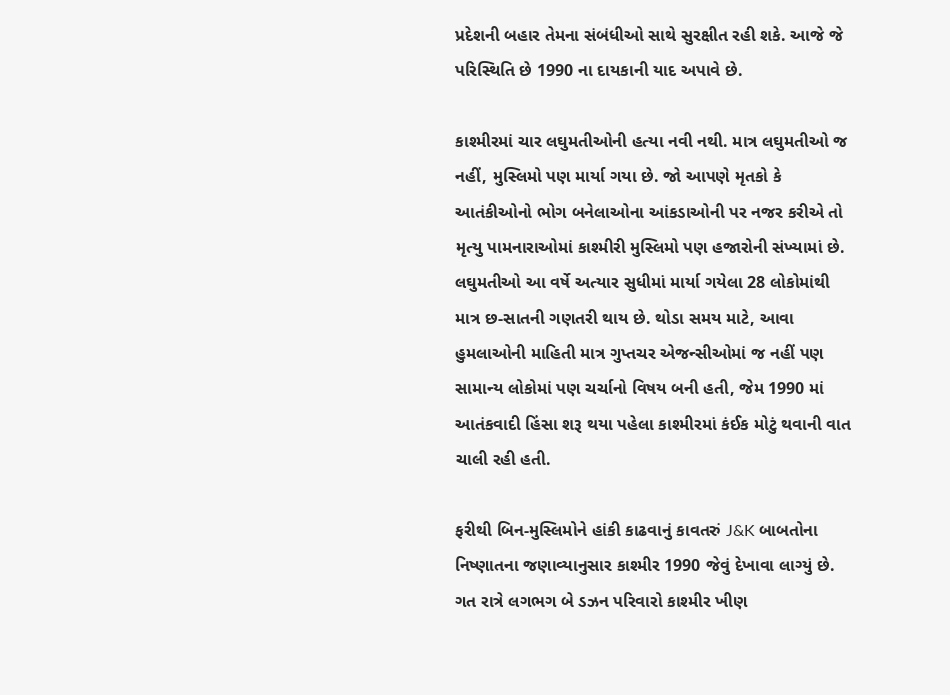પ્રદેશની બહાર તેમના સંબંધીઓ સાથે સુરક્ષીત રહી શકે. આજે જે પરિસ્થિતિ છે 1990 ના દાયકાની યાદ અપાવે છે.

કાશ્મીરમાં ચાર લઘુમતીઓની હત્યા નવી નથી. માત્ર લઘુમતીઓ જ નહીં, મુસ્લિમો પણ માર્યા ગયા છે. જો આપણે મૃતકો કે આતંકીઓનો ભોગ બનેલાઓના આંકડાઓની પર નજર કરીએ તો મૃત્યુ પામનારાઓમાં કાશ્મીરી મુસ્લિમો પણ હજારોની સંખ્યામાં છે. લઘુમતીઓ આ વર્ષે અત્યાર સુધીમાં માર્યા ગયેલા 28 લોકોમાંથી માત્ર છ-સાતની ગણતરી થાય છે. થોડા સમય માટે, આવા હુમલાઓની માહિતી માત્ર ગુપ્તચર એજન્સીઓમાં જ નહીં પણ સામાન્ય લોકોમાં પણ ચર્ચાનો વિષય બની હતી, જેમ 1990 માં આતંકવાદી હિંસા શરૂ થયા પહેલા કાશ્મીરમાં કંઈક મોટું થવાની વાત ચાલી રહી હતી.

ફરીથી બિન-મુસ્લિમોને હાંકી કાઢવાનું કાવતરું J&K બાબતોના નિષ્ણાતના જણાવ્યાનુસાર કાશ્મીર 1990 જેવું દેખાવા લાગ્યું છે. ગત રાત્રે લગભગ બે ડઝન પરિવારો કાશ્મીર ખીણ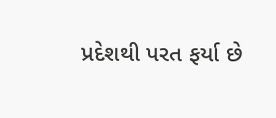પ્રદેશથી પરત ફર્યા છે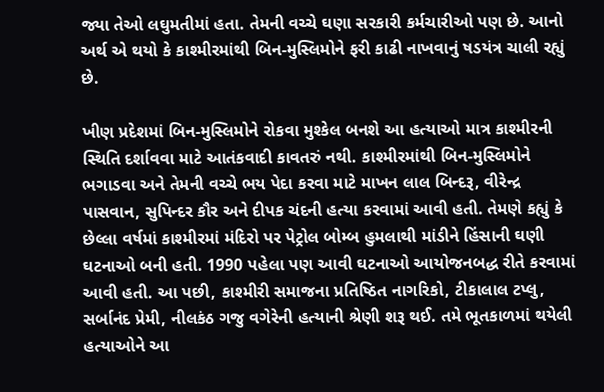જ્યા તેઓ લઘુમતીમાં હતા. તેમની વચ્ચે ઘણા સરકારી કર્મચારીઓ પણ છે. આનો અર્થ એ થયો કે કાશ્મીરમાંથી બિન-મુસ્લિમોને ફરી કાઢી નાખવાનું ષડયંત્ર ચાલી રહ્યું છે.

ખીણ પ્રદેશમાં બિન-મુસ્લિમોને રોકવા મુશ્કેલ બનશે આ હત્યાઓ માત્ર કાશ્મીરની સ્થિતિ દર્શાવવા માટે આતંકવાદી કાવતરું નથી. કાશ્મીરમાંથી બિન-મુસ્લિમોને ભગાડવા અને તેમની વચ્ચે ભય પેદા કરવા માટે માખન લાલ બિન્દરૂ, વીરેન્દ્ર પાસવાન, સુપિન્દર કૌર અને દીપક ચંદની હત્યા કરવામાં આવી હતી. તેમણે કહ્યું કે છેલ્લા વર્ષમાં કાશ્મીરમાં મંદિરો પર પેટ્રોલ બોમ્બ હુમલાથી માંડીને હિંસાની ઘણી ઘટનાઓ બની હતી. 1990 પહેલા પણ આવી ઘટનાઓ આયોજનબદ્ધ રીતે કરવામાં આવી હતી. આ પછી, કાશ્મીરી સમાજના પ્રતિષ્ઠિત નાગરિકો, ટીકાલાલ ટપ્લુ, સર્બાનંદ પ્રેમી, નીલકંઠ ગજુ વગેરેની હત્યાની શ્રેણી શરૂ થઈ. તમે ભૂતકાળમાં થયેલી હત્યાઓને આ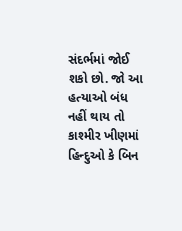સંદર્ભમાં જોઈ શકો છો. જો આ હત્યાઓ બંધ નહીં થાય તો કાશ્મીર ખીણમાં હિન્દુઓ કે બિન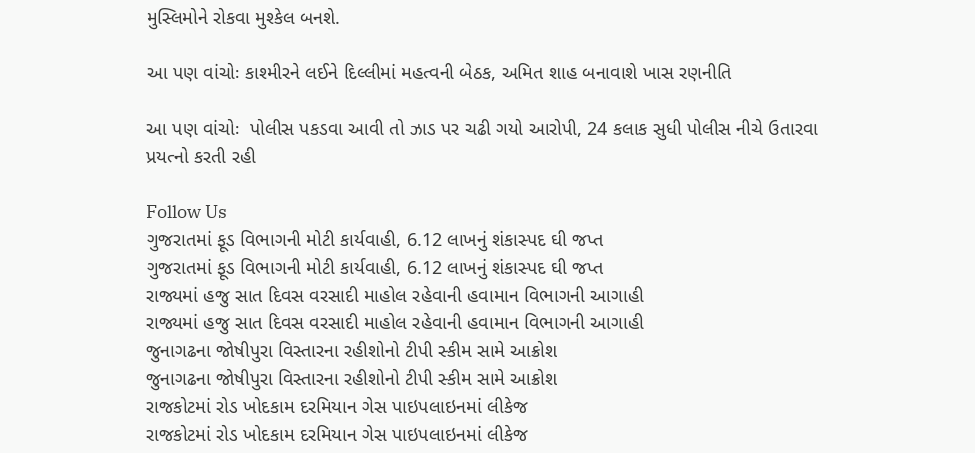મુસ્લિમોને રોકવા મુશ્કેલ બનશે.

આ પણ વાંચોઃ કાશ્મીરને લઈને દિલ્લીમાં મહત્વની બેઠક, અમિત શાહ બનાવાશે ખાસ રણનીતિ

આ પણ વાંચોઃ  પોલીસ પકડવા આવી તો ઝાડ પર ચઢી ગયો આરોપી, 24 કલાક સુધી પોલીસ નીચે ઉતારવા પ્રયત્નો કરતી રહી

Follow Us
ગુજરાતમાં ફૂડ વિભાગની મોટી કાર્યવાહી, 6.12 લાખનું શંકાસ્પદ ઘી જપ્ત
ગુજરાતમાં ફૂડ વિભાગની મોટી કાર્યવાહી, 6.12 લાખનું શંકાસ્પદ ઘી જપ્ત
રાજ્યમાં હજુ સાત દિવસ વરસાદી માહોલ રહેવાની હવામાન વિભાગની આગાહી
રાજ્યમાં હજુ સાત દિવસ વરસાદી માહોલ રહેવાની હવામાન વિભાગની આગાહી
જુનાગઢના જોષીપુરા વિસ્તારના રહીશોનો ટીપી સ્કીમ સામે આક્રોશ
જુનાગઢના જોષીપુરા વિસ્તારના રહીશોનો ટીપી સ્કીમ સામે આક્રોશ
રાજકોટમાં રોડ ખોદકામ દરમિયાન ગેસ પાઇપલાઇનમાં લીકેજ
રાજકોટમાં રોડ ખોદકામ દરમિયાન ગેસ પાઇપલાઇનમાં લીકેજ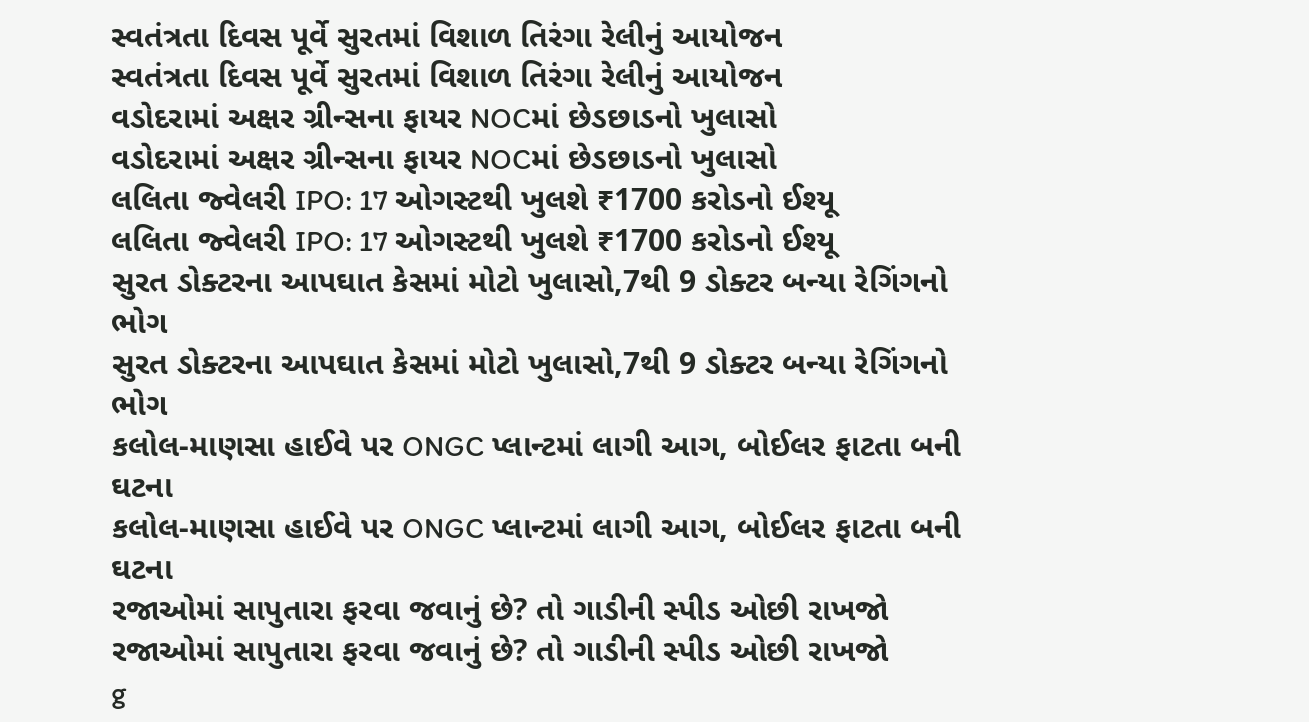સ્વતંત્રતા દિવસ પૂર્વે સુરતમાં વિશાળ તિરંગા રેલીનું આયોજન
સ્વતંત્રતા દિવસ પૂર્વે સુરતમાં વિશાળ તિરંગા રેલીનું આયોજન
વડોદરામાં અક્ષર ગ્રીન્સના ફાયર NOCમાં છેડછાડનો ખુલાસો
વડોદરામાં અક્ષર ગ્રીન્સના ફાયર NOCમાં છેડછાડનો ખુલાસો
લલિતા જ્વેલરી IPO: 17 ઓગસ્ટથી ખુલશે ₹1700 કરોડનો ઈશ્યૂ
લલિતા જ્વેલરી IPO: 17 ઓગસ્ટથી ખુલશે ₹1700 કરોડનો ઈશ્યૂ
સુરત ડોક્ટરના આપઘાત કેસમાં મોટો ખુલાસો,7થી 9 ડોક્ટર બન્યા રેગિંગનો ભોગ
સુરત ડોક્ટરના આપઘાત કેસમાં મોટો ખુલાસો,7થી 9 ડોક્ટર બન્યા રેગિંગનો ભોગ
કલોલ-માણસા હાઈવે પર ONGC પ્લાન્ટમાં લાગી આગ, બોઈલર ફાટતા બની ઘટના
કલોલ-માણસા હાઈવે પર ONGC પ્લાન્ટમાં લાગી આગ, બોઈલર ફાટતા બની ઘટના
રજાઓમાં સાપુતારા ફરવા જવાનું છે? તો ગાડીની સ્પીડ ઓછી રાખજો
રજાઓમાં સાપુતારા ફરવા જવાનું છે? તો ગાડીની સ્પીડ ઓછી રાખજો
g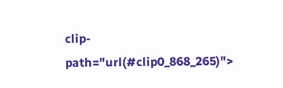clip-path="url(#clip0_868_265)">